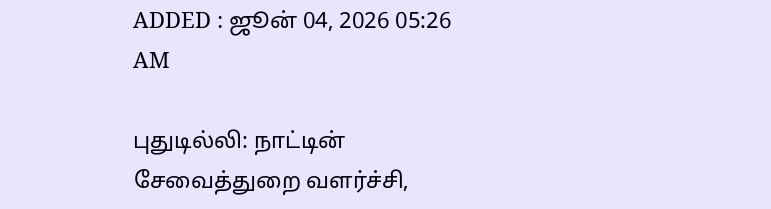ADDED : ஜூன் 04, 2026 05:26 AM

புதுடில்லி: நாட்டின் சேவைத்துறை வளர்ச்சி,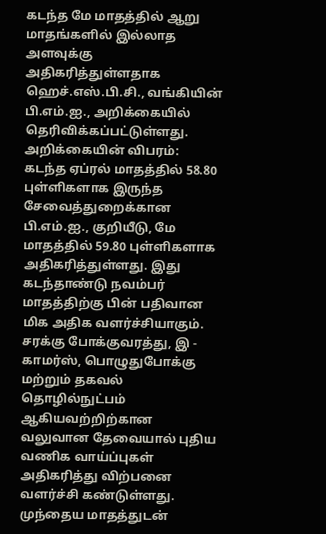கடந்த மே மாதத்தில் ஆறு மாதங்களில் இல்லாத அளவுக்கு அதிகரித்துள்ளதாக ஹெச்.எஸ்.பி.சி., வங்கியின் பி.எம்.ஐ., அறிக்கையில் தெரிவிக்கப்பட்டுள்ளது.
அறிக்கையின் விபரம்:
கடந்த ஏப்ரல் மாதத்தில் 58.80 புள்ளிகளாக இருந்த சேவைத்துறைக்கான பி.எம்.ஐ., குறியீடு, மே மாதத்தில் 59.80 புள்ளிகளாக அதிகரித்துள்ளது. இது கடந்தாண்டு நவம்பர் மாதத்திற்கு பின் பதிவான மிக அதிக வளர்ச்சியாகும். சரக்கு போக்குவரத்து, இ - காமர்ஸ், பொழுதுபோக்கு மற்றும் தகவல் தொழில்நுட்பம் ஆகியவற்றிற்கான வலுவான தேவையால் புதிய வணிக வாய்ப்புகள் அதிகரித்து விற்பனை வளர்ச்சி கண்டுள்ளது.
முந்தைய மாதத்துடன்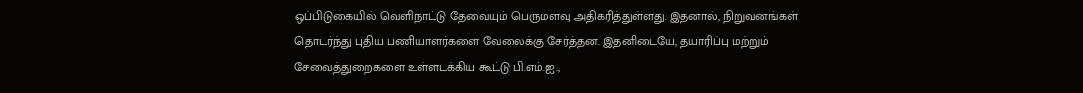ஒப்பிடுகையில் வெளிநாட்டு தேவையும் பெருமளவு அதிகரித்துள்ளது. இதனால், நிறுவனங்கள் தொடர்ந்து புதிய பணியாளர்களை வேலைக்கு சேர்த்தன. இதனிடையே, தயாரிப்பு மற்றும் சேவைத்துறைகளை உள்ளடக்கிய கூட்டு பி.எம்.ஐ.,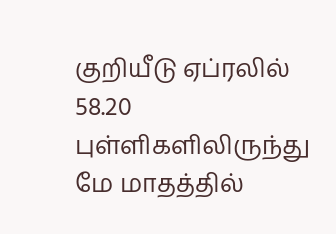குறியீடு ஏப்ரலில் 58.20 புள்ளிகளிலிருந்து மே மாதத்தில்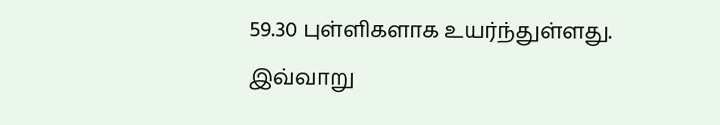59.30 புள்ளிகளாக உயர்ந்துள்ளது.
இவ்வாறு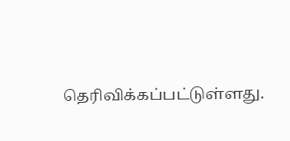தெரிவிக்கப்பட்டுள்ளது.